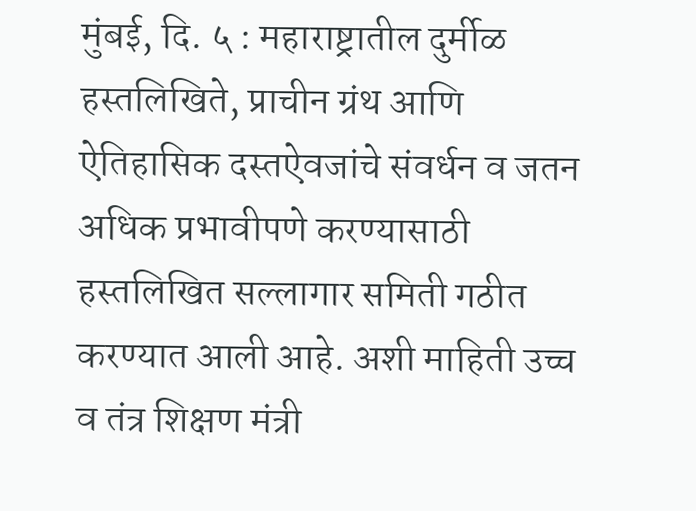मुंबई, दि. ५ : महाराष्ट्रातील दुर्मीळ हस्तलिखिते, प्राचीन ग्रंथ आणि ऐतिहासिक दस्तऐवजांचे संवर्धन व जतन अधिक प्रभावीपणे करण्यासाठी हस्तलिखित सल्लागार समिती गठीत करण्यात आली आहे. अशी माहिती उच्च व तंत्र शिक्षण मंत्री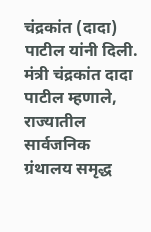चंद्रकांत (दादा) पाटील यांनी दिली.
मंत्री चंद्रकांत दादा पाटील म्हणाले, राज्यातील सार्वजनिक ग्रंथालय समृद्ध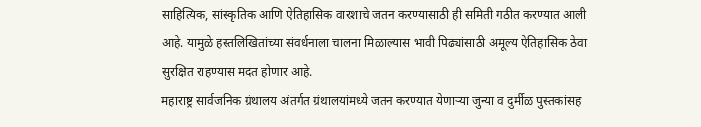साहित्यिक, सांस्कृतिक आणि ऐतिहासिक वारशाचे जतन करण्यासाठी ही समिती गठीत करण्यात आली आहे. यामुळे हस्तलिखितांच्या संवर्धनाला चालना मिळाल्यास भावी पिढ्यांसाठी अमूल्य ऐतिहासिक ठेवा सुरक्षित राहण्यास मदत होणार आहे.
महाराष्ट्र सार्वजनिक ग्रंथालय अंतर्गत ग्रंथालयांमध्ये जतन करण्यात येणाऱ्या जुन्या व दुर्मीळ पुस्तकांसह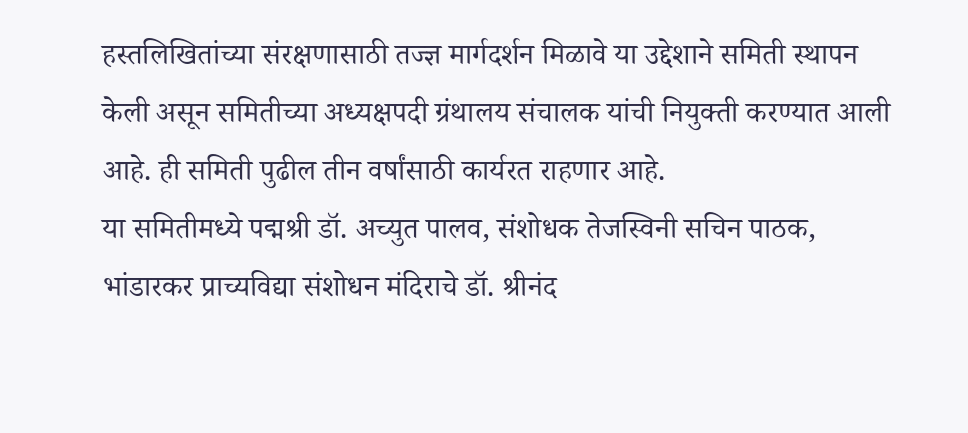हस्तलिखितांच्या संरक्षणासाठी तज्ज्ञ मार्गदर्शन मिळावे या उद्देशाने समिती स्थापन केली असून समितीच्या अध्यक्षपदी ग्रंथालय संचालक यांची नियुक्ती करण्यात आली आहे. ही समिती पुढील तीन वर्षांसाठी कार्यरत राहणार आहे.
या समितीमध्ये पद्मश्री डॉ. अच्युत पालव, संशोधक तेजस्विनी सचिन पाठक, भांडारकर प्राच्यविद्या संशोधन मंदिराचे डॉ. श्रीनंद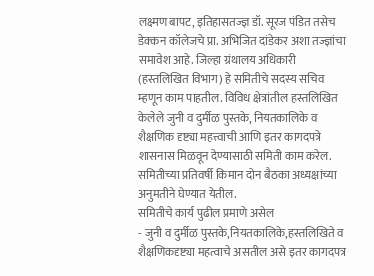लक्ष्मण बापट, इतिहासतज्ज्ञ डॉ. सूरज पंडित तसेच डेक्कन कॉलेजचे प्रा. अभिजित दांडेकर अशा तज्ज्ञांचा समावेश आहे. जिल्हा ग्रंथालय अधिकारी (हस्तलिखित विभाग) हे समितीचे सदस्य सचिव म्हणून काम पाहतील. विविध क्षेत्रांतील हस्तलिखित केलेले जुनी व दुर्मीळ पुस्तके, नियतकालिके व शैक्षणिक दृष्ट्या महत्त्वाची आणि इतर कागदपत्रे शासनास मिळवून देण्यासाठी समिती काम करेल. समितीच्या प्रतिवर्षी किमान दोन बैठका अध्यक्षांच्या अनुमतीने घेण्यात येतील.
समितीचे कार्य पुढील प्रमाणे असेल
- जुनी व दुर्मीळ पुस्तके,नियतकालिके,हस्तलिखिते व शैक्षणिकदृष्ट्या महत्वाचे असतील असे इतर कागदपत्र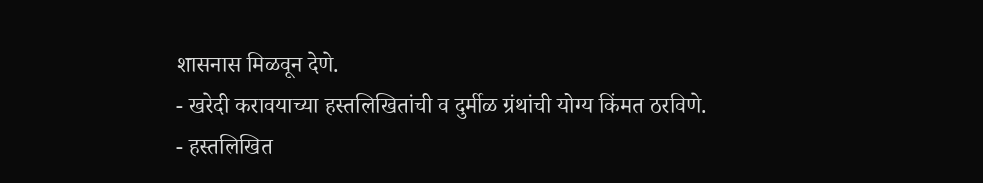शासनास मिळवून देणे.
- खरेदी करावयाच्या हस्तलिखितांची व दुर्मीळ ग्रंथांची योग्य किंमत ठरविणे.
- हस्तलिखित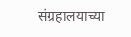संग्रहालयाच्या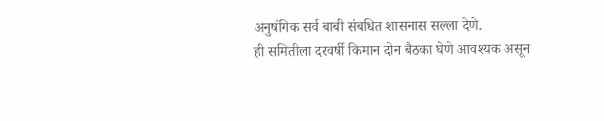अनुषंगिक सर्व बाबी संबधित शासनास सल्ला देणे.
ही समितीला दरवर्षी किमान दोन बैठका घेणे आवश्यक असून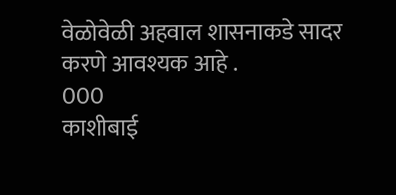वेळोवेळी अहवाल शासनाकडे सादर करणे आवश्यक आहे .
000
काशीबाई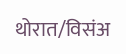थोरात/विसंअ